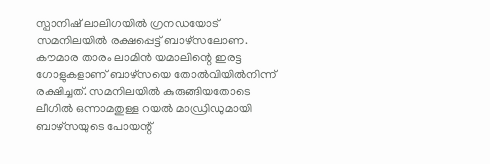സ്പാനിഷ് ലാലിഗയിൽ ഗ്രനഡയോട് സമനിലയിൽ രക്ഷപ്പെട്ട് ബാഴ്സലോണ. കൗമാര താരം ലാമിൻ യമാലിന്റെ ഇരട്ട ഗോളുകളാണ് ബാഴ്സയെ തോൽവിയിൽനിന്ന് രക്ഷിച്ചത്. സമനിലയിൽ കുരുങ്ങിയതോടെ ലീഗിൽ ഒന്നാമതുള്ള റയൽ മാഡ്രിഡുമായി ബാഴ്സയുടെ പോയന്റ്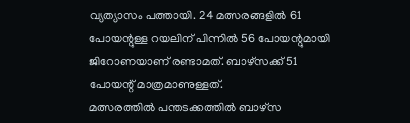വ്യത്യാസം പത്തായി. 24 മത്സരങ്ങളിൽ 61 പോയന്റുള്ള റയലിന് പിന്നിൽ 56 പോയന്റുമായി ജിറോണയാണ് രണ്ടാമത്. ബാഴ്സക്ക് 51 പോയന്റ് മാത്രമാണുള്ളത്.
മത്സരത്തിൽ പന്തടക്കത്തിൽ ബാഴ്സ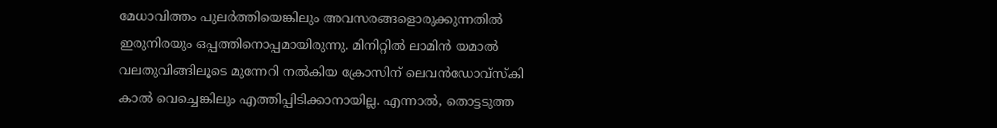മേധാവിത്തം പുലർത്തിയെങ്കിലും അവസരങ്ങളൊരുക്കുന്നതിൽ ഇരുനിരയും ഒപ്പത്തിനൊപ്പമായിരുന്നു. മിനിറ്റിൽ ലാമിൻ യമാൽ വലതുവിങ്ങിലൂടെ മുന്നേറി നൽകിയ ക്രോസിന് ലെവൻഡോവ്സ്കി കാൽ വെച്ചെങ്കിലും എത്തിപ്പിടിക്കാനായില്ല. എന്നാൽ, തൊട്ടടുത്ത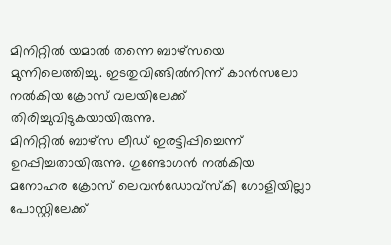മിനിറ്റിൽ യമാൽ തന്നെ ബാഴ്സയെ മുന്നിലെത്തിച്ചു. ഇടതുവിങ്ങിൽനിന്ന് കാൻസലോ നൽകിയ ക്രോസ് വലയിലേക്ക് തിരിച്ചുവിടുകയായിരുന്നു.
മിനിറ്റിൽ ബാഴ്സ ലീഡ് ഇരട്ടിപ്പിച്ചെന്ന് ഉറപ്പിച്ചതായിരുന്നു. ഗുണ്ടോഗൻ നൽകിയ മനോഹര ക്രോസ് ലെവൻഡോവ്സ്കി ഗോളിയില്ലാ പോസ്റ്റിലേക്ക്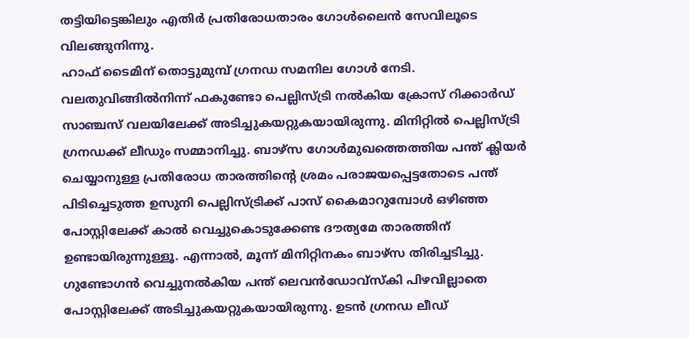തട്ടിയിട്ടെങ്കിലും എതിർ പ്രതിരോധതാരം ഗോൾലൈൻ സേവിലൂടെ വിലങ്ങുനിന്നു.
ഹാഫ് ടൈമിന് തൊട്ടുമുമ്പ് ഗ്രനഡ സമനില ഗോൾ നേടി. വലതുവിങ്ങിൽനിന്ന് ഫകുണ്ടോ പെല്ലിസ്ട്രി നൽകിയ ക്രോസ് റിക്കാർഡ് സാഞ്ചസ് വലയിലേക്ക് അടിച്ചുകയറ്റുകയായിരുന്നു. മിനിറ്റിൽ പെല്ലിസ്ട്രി ഗ്രനഡക്ക് ലീഡും സമ്മാനിച്ചു. ബാഴ്സ ഗോൾമുഖത്തെത്തിയ പന്ത് ക്ലിയർ ചെയ്യാനുള്ള പ്രതിരോധ താരത്തിന്റെ ശ്രമം പരാജയപ്പെട്ടതോടെ പന്ത് പിടിച്ചെടുത്ത ഉസുനി പെല്ലിസ്ട്രിക്ക് പാസ് കൈമാറുമ്പോൾ ഒഴിഞ്ഞ പോസ്റ്റിലേക്ക് കാൽ വെച്ചുകൊടുക്കേണ്ട ദൗത്യമേ താരത്തിന് ഉണ്ടായിരുന്നുള്ളൂ. എന്നാൽ, മൂന്ന് മിനിറ്റിനകം ബാഴ്സ തിരിച്ചടിച്ചു.
ഗുണ്ടോഗൻ വെച്ചുനൽകിയ പന്ത് ലെവൻഡോവ്സ്കി പിഴവില്ലാതെ പോസ്റ്റിലേക്ക് അടിച്ചുകയറ്റുകയായിരുന്നു. ഉടൻ ഗ്രനഡ ലീഡ്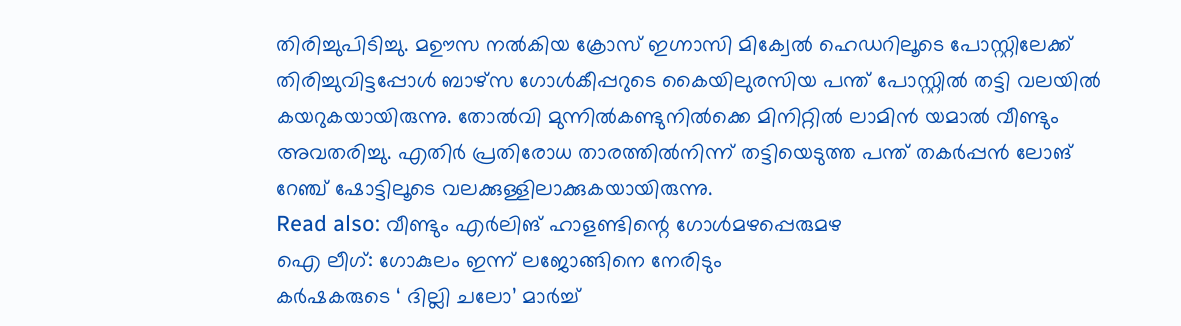തിരിച്ചുപിടിച്ചു. മഊസ നൽകിയ ക്രോസ് ഇഗ്നാസി മിക്വേൽ ഹെഡറിലൂടെ പോസ്റ്റിലേക്ക് തിരിച്ചുവിട്ടപ്പോൾ ബാഴ്സ ഗോൾകീപ്പറുടെ കൈയിലുരസിയ പന്ത് പോസ്റ്റിൽ തട്ടി വലയിൽ കയറുകയായിരുന്നു. തോൽവി മുന്നിൽകണ്ടുനിൽക്കെ മിനിറ്റിൽ ലാമിൻ യമാൽ വീണ്ടും അവതരിച്ചു. എതിർ പ്രതിരോധ താരത്തിൽനിന്ന് തട്ടിയെടുത്ത പന്ത് തകർപ്പൻ ലോങ് റേഞ്ച് ഷോട്ടിലൂടെ വലക്കുള്ളിലാക്കുകയായിരുന്നു.
Read also: വീണ്ടും എർലിങ് ഹാളണ്ടിന്റെ ഗോൾമഴപ്പെരുമഴ
ഐ ലീഗ്: ഗോകുലം ഇന്ന് ലജോങ്ങിനെ നേരിടും
കർഷകരുടെ ‘ ദില്ലി ചലോ’ മാർച്ച്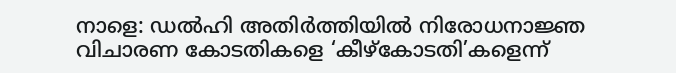നാളെ: ഡൽഹി അതിർത്തിയിൽ നിരോധനാജ്ഞ
വിചാരണ കോടതികളെ ‘കീഴ്കോടതി’കളെന്ന്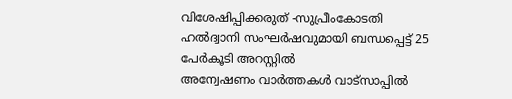വിശേഷിപ്പിക്കരുത് -സുപ്രീംകോടതി
ഹൽദ്വാനി സംഘർഷവുമായി ബന്ധപ്പെട്ട് 25 പേർകൂടി അറസ്റ്റിൽ
അന്വേഷണം വാർത്തകൾ വാട്സാപ്പിൽ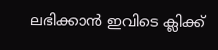ലഭിക്കാൻ ഇവിടെ ക്ലിക്ക്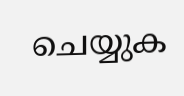ചെയ്യുക